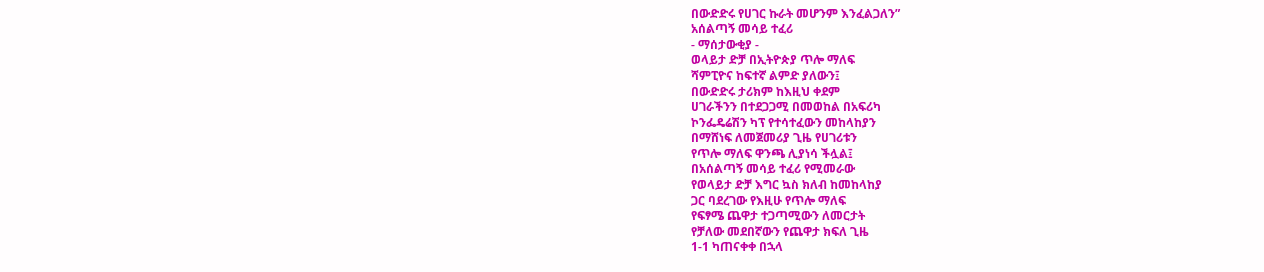በውድድሩ የሀገር ኩራት መሆንም እንፈልጋለን”
አሰልጣኝ መሳይ ተፈሪ
- ማሰታውቂያ -
ወላይታ ድቻ በኢትዮጵያ ጥሎ ማለፍ
ሻምፒዮና ከፍተኛ ልምድ ያለውን፤
በውድድሩ ታሪክም ከእዚህ ቀደም
ሀገራችንን በተደጋጋሚ በመወከል በአፍሪካ
ኮንፌዴሬሽን ካፕ የተሳተፈውን መከላከያን
በማሸነፍ ለመጀመሪያ ጊዜ የሀገሪቱን
የጥሎ ማለፍ ዋንጫ ሊያነሳ ችሏል፤
በአሰልጣኝ መሳይ ተፈሪ የሚመራው
የወላይታ ድቻ እግር ኳስ ክለብ ከመከላከያ
ጋር ባደረገው የእዚሁ የጥሎ ማለፍ
የፍፃሜ ጨዋታ ተጋጣሚውን ለመርታት
የቻለው መደበኛውን የጨዋታ ክፍለ ጊዜ
1-1 ካጠናቀቀ በኋላ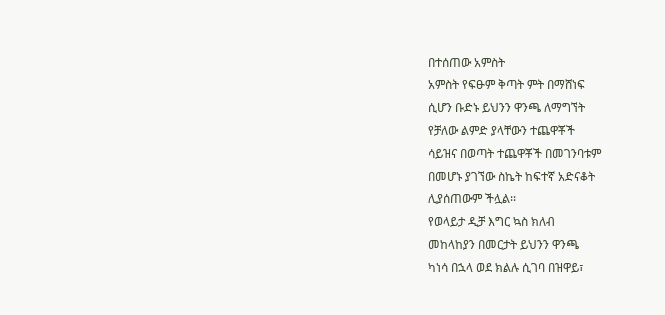በተሰጠው አምስት
አምስት የፍፁም ቅጣት ምት በማሸነፍ
ሲሆን ቡድኑ ይህንን ዋንጫ ለማግኘት
የቻለው ልምድ ያላቸውን ተጨዋቾች
ሳይዝና በወጣት ተጨዋቾች በመገንባቱም
በመሆኑ ያገኘው ስኬት ከፍተኛ አድናቆት
ሊያሰጠውም ችሏል፡፡
የወላይታ ዲቻ እግር ኳስ ክለብ
መከላከያን በመርታት ይህንን ዋንጫ
ካነሳ በኋላ ወደ ክልሉ ሲገባ በዝዋይ፣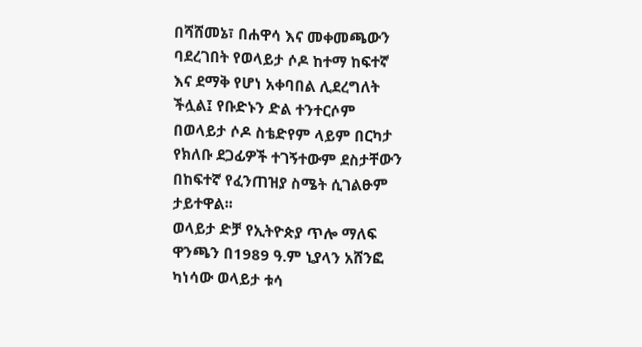በሻሸመኔ፣ በሐዋሳ እና መቀመጫውን
ባደረገበት የወላይታ ሶዶ ከተማ ከፍተኛ
እና ደማቅ የሆነ አቀባበል ሊደረግለት
ችሏል፤ የቡድኑን ድል ተንተርሶም
በወላይታ ሶዶ ስቴድየም ላይም በርካታ
የክለቡ ደጋፊዎች ተገኝተውም ደስታቸውን
በከፍተኛ የፈንጠዝያ ስሜት ሲገልፁም
ታይተዋል፡፡
ወላይታ ድቻ የኢትዮጵያ ጥሎ ማለፍ
ዋንጫን በ1989 ዓ.ም ኒያላን አሸንፎ
ካነሳው ወላይታ ቱሳ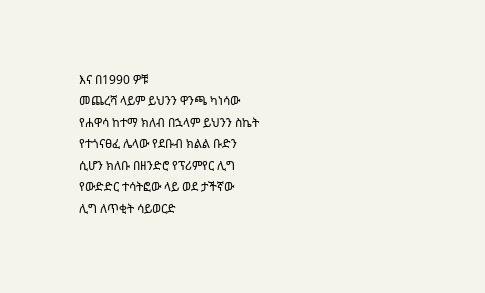እና በ1990 ዎቹ
መጨረሻ ላይም ይህንን ዋንጫ ካነሳው
የሐዋሳ ከተማ ክለብ በኋላም ይህንን ስኬት
የተጎናፀፈ ሌላው የደቡብ ክልል ቡድን
ሲሆን ክለቡ በዘንድሮ የፕሪምየር ሊግ
የውድድር ተሳትፎው ላይ ወደ ታችኛው
ሊግ ለጥቂት ሳይወርድ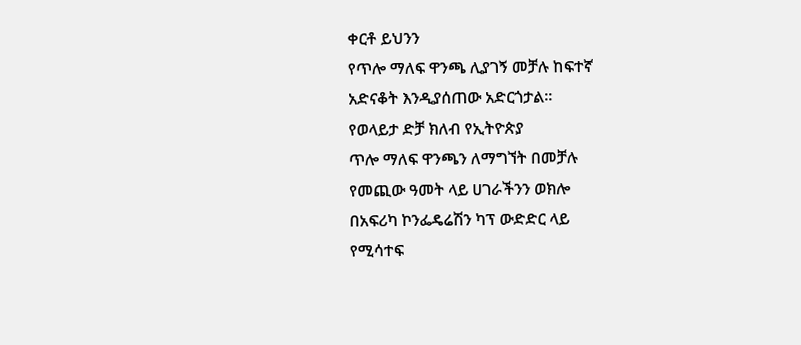ቀርቶ ይህንን
የጥሎ ማለፍ ዋንጫ ሊያገኝ መቻሉ ከፍተኛ
አድናቆት እንዲያሰጠው አድርጎታል፡፡
የወላይታ ድቻ ክለብ የኢትዮጵያ
ጥሎ ማለፍ ዋንጫን ለማግኘት በመቻሉ
የመጪው ዓመት ላይ ሀገራችንን ወክሎ
በአፍሪካ ኮንፌዴሬሽን ካፕ ውድድር ላይ
የሚሳተፍ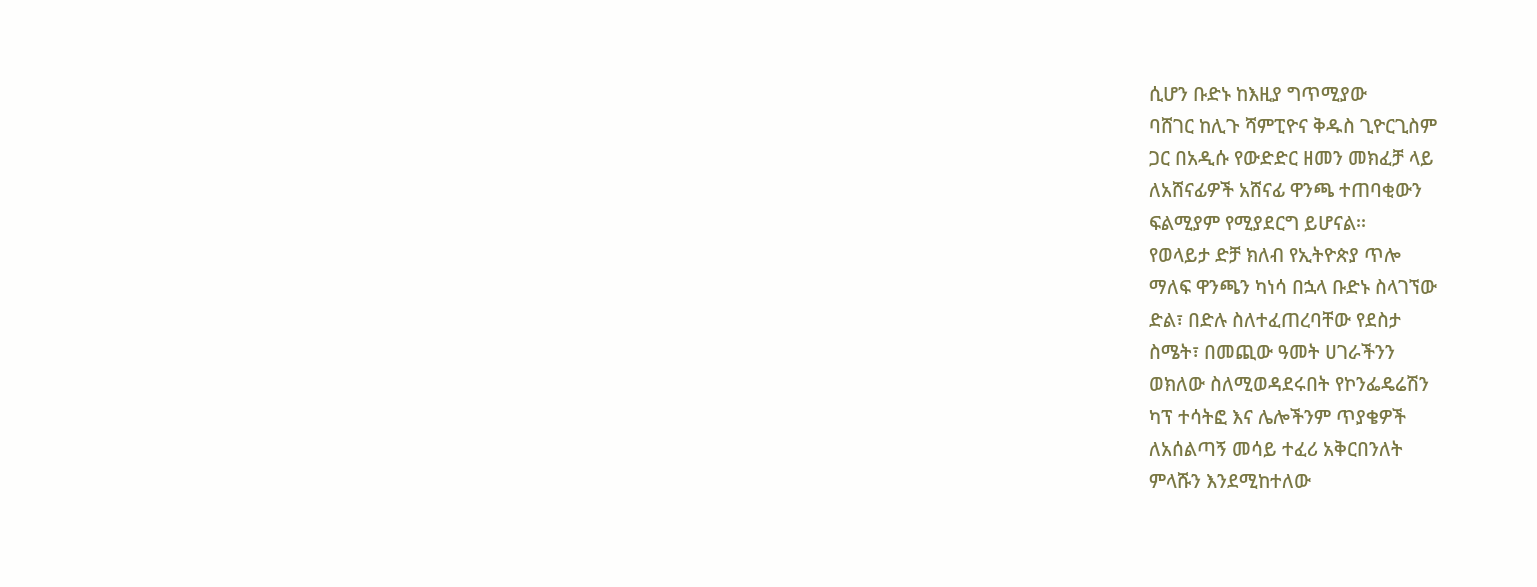ሲሆን ቡድኑ ከእዚያ ግጥሚያው
ባሸገር ከሊጉ ሻምፒዮና ቅዱስ ጊዮርጊስም
ጋር በአዲሱ የውድድር ዘመን መክፈቻ ላይ
ለአሸናፊዎች አሸናፊ ዋንጫ ተጠባቂውን
ፍልሚያም የሚያደርግ ይሆናል፡፡
የወላይታ ድቻ ክለብ የኢትዮጵያ ጥሎ
ማለፍ ዋንጫን ካነሳ በኋላ ቡድኑ ስላገኘው
ድል፣ በድሉ ስለተፈጠረባቸው የደስታ
ስሜት፣ በመጪው ዓመት ሀገራችንን
ወክለው ስለሚወዳደሩበት የኮንፌዴሬሽን
ካፕ ተሳትፎ እና ሌሎችንም ጥያቄዎች
ለአሰልጣኝ መሳይ ተፈሪ አቅርበንለት
ምላሹን እንደሚከተለው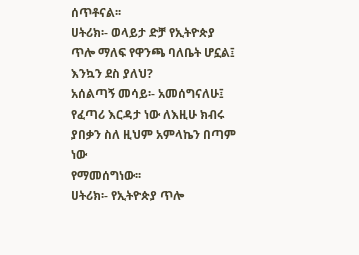ሰጥቶናል፡፡
ሀትሪክ፡- ወላይታ ድቻ የኢትዮጵያ
ጥሎ ማለፍ የዋንጫ ባለቤት ሆኗል፤
እንኳን ደስ ያለህ?
አሰልጣኝ መሳይ፡- አመሰግናለሁ፤
የፈጣሪ እርዳታ ነው ለእዚሁ ክብሩ
ያበቃን ስለ ዚህም አምላኬን በጣም ነው
የማመሰግነው፡፡
ሀትሪክ፡- የኢትዮጵያ ጥሎ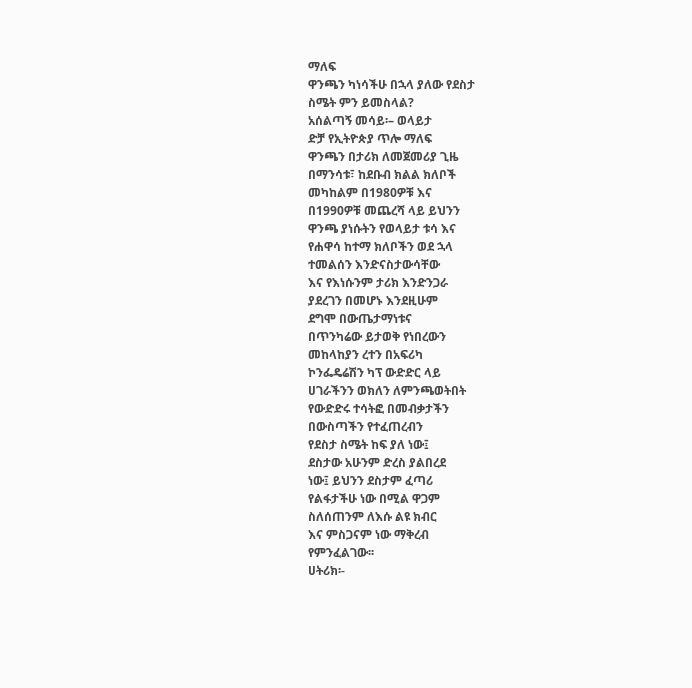ማለፍ
ዋንጫን ካነሳችሁ በኋላ ያለው የደስታ
ስሜት ምን ይመስላል?
አሰልጣኝ መሳይ፡– ወላይታ
ድቻ የኢትዮጵያ ጥሎ ማለፍ
ዋንጫን በታሪክ ለመጀመሪያ ጊዜ
በማንሳቱ፣ ከደቡብ ክልል ክለቦች
መካከልም በ1980ዎቹ እና
በ1990ዎቹ መጨረሻ ላይ ይህንን
ዋንጫ ያነሱትን የወላይታ ቱሳ እና
የሐዋሳ ከተማ ክለቦችን ወደ ኋላ
ተመልሰን እንድናስታውሳቸው
እና የእነሱንም ታሪክ እንድንጋራ
ያደረገን በመሆኑ እንደዚሁም
ደግሞ በውጤታማነቱና
በጥንካሬው ይታወቅ የነበረውን
መከላከያን ረተን በአፍሪካ
ኮንፌዴሬሽን ካፕ ውድድር ላይ
ሀገራችንን ወክለን ለምንጫወትበት
የውድድሩ ተሳትፎ በመብቃታችን
በውስጣችን የተፈጠረብን
የደስታ ስሜት ከፍ ያለ ነው፤
ደስታው አሁንም ድረስ ያልበረደ
ነው፤ ይህንን ደስታም ፈጣሪ
የልፋታችሁ ነው በሚል ዋጋም
ስለሰጠንም ለእሱ ልዩ ክብር
እና ምስጋናም ነው ማቅረብ
የምንፈልገው፡፡
ሀትሪክ፡-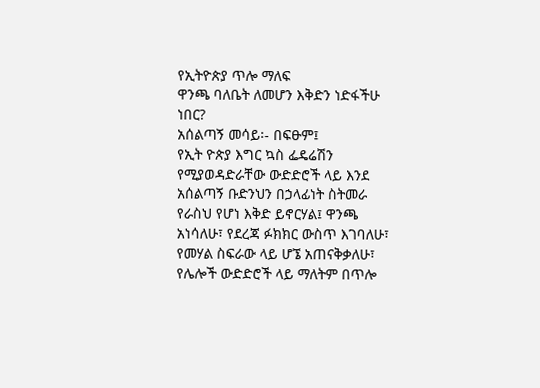የኢትዮጵያ ጥሎ ማለፍ
ዋንጫ ባለቤት ለመሆን እቅድን ነድፋችሁ
ነበር?
አሰልጣኝ መሳይ፡- በፍፁም፤
የኢት ዮጵያ እግር ኳስ ፌዴሬሽን
የሚያወዳድራቸው ውድድሮች ላይ እንደ
አሰልጣኝ ቡድንህን በኃላፊነት ስትመራ
የራስህ የሆነ እቅድ ይኖርሃል፤ ዋንጫ
አነሳለሁ፣ የደረጃ ፉክክር ውስጥ እገባለሁ፣
የመሃል ስፍራው ላይ ሆኜ አጠናቅቃለሁ፣
የሌሎች ውድድሮች ላይ ማለትም በጥሎ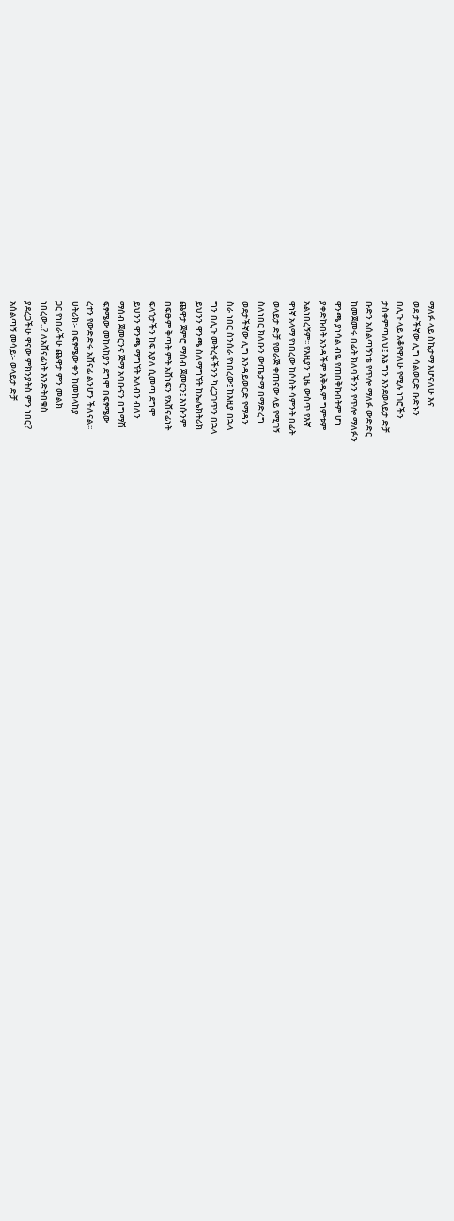ማለፉ ላይ ስኬታማ እሆናለሁ እና
ወደ ታችኛው ሊግ ሳልወርድ ቡድኑን
በሊጉ ላይ አቆየዋለሁ የሚሉ ነገሮችን
ታስቀምጣለህ፤ እኔ ግን እንደወላይታ ድቻ
ቡድን አሰልጣኝነቴ የጥሎ ማለፉ ውድድር
ከመጀመሩ በፊት ክለባችንን የጥሎ ማለፉን
ዋንጫ ያነሳል ብዬ የጠበቅኩበትም ሆነ
ያቀድኩበት አንዳችም እቅዱም ግምቱም
አልነበረኝም፡፡ የእዚያን ጊዜ ውስጥ የእኛ
ዋነኛ አላማ የነበረው ከሶስት ሳምንት በፊት
ወላይታ ድቻ የወራጅ ቀጠናው ላይ የሚገኝ
ስለነበር ክለቡን ውጤታማ በማድረግ
ወደታችኛው ሊግ እንዳይወርድ የማዳን
ስራ ነበር ስንሰራ የነበረው፤ ከእዚያ በኋላ
ግን በሊጉ መትረፋችንን ካረጋገጥን በኋላ
ይህንን ዋንጫ ስለማግኘት ከኤሌክትሪክ
ጨዋታ ጀምሮ ማሰብ ጀመርን፤ እነሱንም
በፍፁም ቅጣት ምት አሸነፍን የአሸናፊነት
ፍላጎታችን ከፍ እያለ ሲመጣ ደግሞ
ይህንን ዋንጫ ማግኘት አለብን ብለን
ማሰብ ጀመርንና ጅማ አባቡናን በግማሽ
ፍፃሜው መከላከያን ደግሞ በፍፃሜው
ረተን የውድድሩ አሸናፊ ልንሆን ችለናል፡፡
ሀትሪክ፡- በፍፃሜው ቀን ከመከላከያ
ጋር የነበራችሁ ጨዋታ ምን መልክ
ነበረው..? ለአሸናፊነት እንድትበቁስ
ያደረጋችሁ ዋናው ምክንያትስ ምን ነበር?
አሰልጣኝ መሳይ፡- ወላይታ ድቻ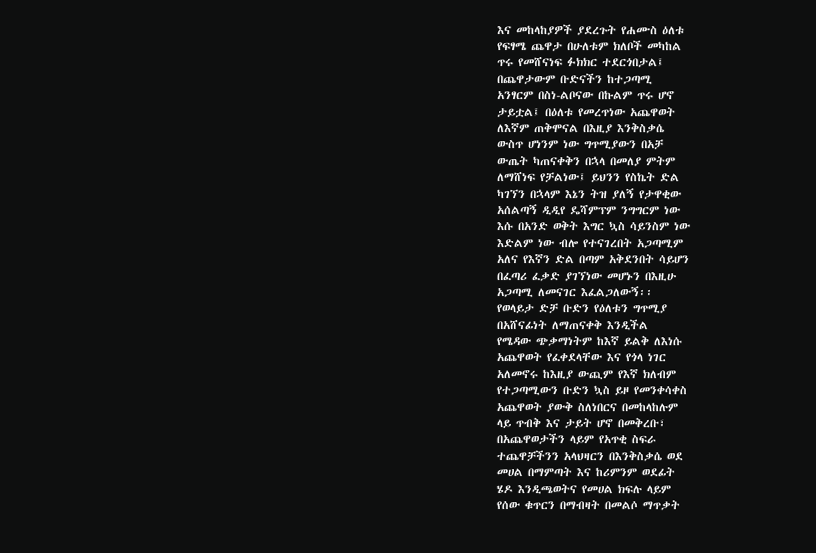እና መከላከያዎች ያደረጉት የሐሙስ ዕለቱ
የፍፃሜ ጨዋታ በሁለቱም ክለቦች መካከል
ጥሩ የመሸናነፍ ፉክክር ተደርጎበታል፤
በጨዋታውም ቡድናችን ከተጋጣሚ
አንፃርም በስነ-ልቦናው በኩልም ጥሩ ሆኖ
ታይቷል፤ በዕለቱ የመረጥነው አጨዋወት
ለእኛም ጠቅሞናል በእዚያ እንቅስቃሴ
ውስጥ ሆነንም ነው ግጥሚያውን በአቻ
ውጤት ካጠናቀቅን በኋላ በመለያ ምትም
ለማሸነፍ የቻልነው፤ ይህንን የስኬት ድል
ካገኘን በኋላም እኔን ትዝ ያለኝ የታዋቂው
አሰልጣኝ ዲዲየ ዴሻምፕም ንግግርም ነው
እሱ በአንድ ወቅት እግር ኳስ ሳይንስም ነው
እድልም ነው ብሎ የተናገረበት አጋጣሚም
አለና የእኛን ድል በጣም አቅደንበት ሳይሆን
በፈጣሪ ፈቃድ ያገኘነው መሆኑን በእዚሁ
አጋጣሚ ለመናገር እፈልጋለውኝ፡፡
የወላይታ ድቻ ቡድን የዕለቱን ግጥሚያ
በአሸናፊነት ለማጠናቀቅ እንዲችል
የሜዳው ጭቃማነትም ከእኛ ይልቅ ለእነሱ
አጨዋወት የፈቀደላቸው እና የጎላ ነገር
አለመኖሩ ከእዚያ ውጪም የእኛ ክለብም
የተጋጣሚውን ቡድን ኳስ ይዞ የመንቀሳቀስ
አጨዋወት ያውቅ ስለነበርና በመከላከሉም
ላይ ጥብቅ እና ታይት ሆኖ በመቅረቡ፣
በአጨዋወታችን ላይም የአጥቂ ስፍራ
ተጨዋቻችንን አላህዛርን በእንቅስቃሴ ወደ
መሀል በማምጣት እና ከሪምንም ወደፊት
ሄዶ እንዲጫወትና የመሀል ክፍሉ ላይም
የሰው ቁጥርን በማብዛት በመልሶ ማጥቃት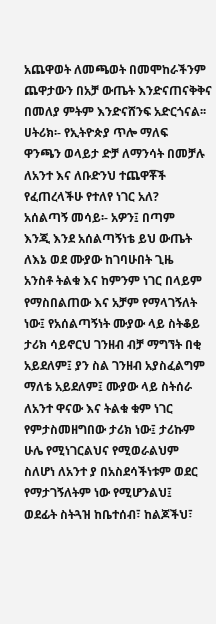አጨዋወት ለመጫወት በመሞከራችንም
ጨዋታውን በአቻ ውጤት እንድናጠናቅቅና
በመለያ ምትም እንድናሸንፍ አድርጎናል፡፡
ሀትሪክ፡- የኢትዮጵያ ጥሎ ማለፍ
ዋንጫን ወላይታ ድቻ ለማንሳት በመቻሉ
ለአንተ እና ለቡድንህ ተጨዋቾች
የፈጠረላችሁ የተለየ ነገር አለ?
አሰልጣኝ መሳይ፡- አዎን፤ በጣም
እንጂ እንደ አሰልጣኝነቴ ይህ ውጤት
ለእኔ ወደ ሙያው ከገባሁበት ጊዜ
አንስቶ ትልቁ እና ከምንም ነገር በላይም
የማስበልጠው እና አቻም የማላገኝለት
ነው፤ የአሰልጣኝነት ሙያው ላይ ስትቆይ
ታሪክ ሳይኖርህ ገንዘብ ብቻ ማግኘት በቂ
አይደለም፤ ያን ስል ገንዘብ አያስፈልግም
ማለቴ አይደለም፤ ሙያው ላይ ስትሰራ
ለአንተ ዋናው እና ትልቁ ቁም ነገር
የምታስመዘግበው ታሪክ ነው፤ ታሪኩም
ሁሌ የሚነገርልህና የሚወራልህም
ስለሆነ ለአንተ ያ በአስደሳችነቱም ወደር
የማታገኝለትም ነው የሚሆንልህ፤
ወደፊት ስትጓዝ ከቤተሰብ፣ ከልጆችህ፣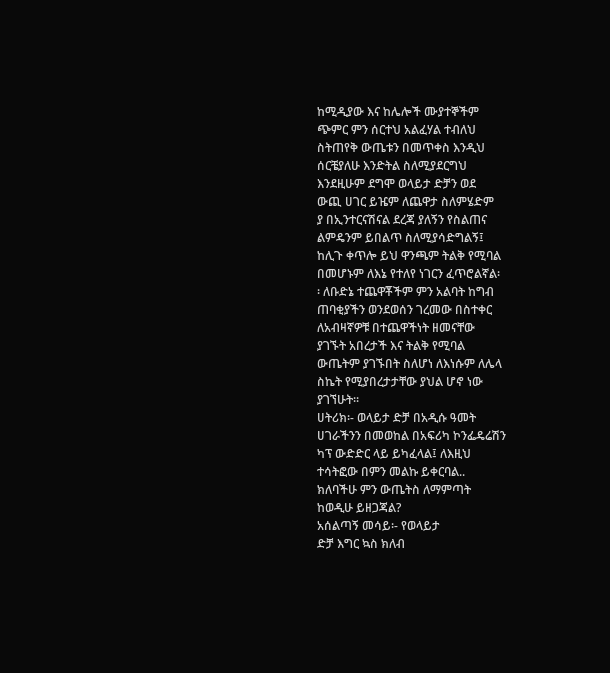ከሚዲያው እና ከሌሎች ሙያተኞችም
ጭምር ምን ሰርተህ አልፈሃል ተብለህ
ስትጠየቅ ውጤቱን በመጥቀስ እንዲህ
ሰርቼያለሁ እንድትል ስለሚያደርግህ
እንደዚሁም ደግሞ ወላይታ ድቻን ወደ
ውጪ ሀገር ይዤም ለጨዋታ ስለምሄድም
ያ በኢንተርናሽናል ደረጃ ያለኝን የስልጠና
ልምዴንም ይበልጥ ስለሚያሳድግልኝ፤
ከሊጉ ቀጥሎ ይህ ዋንጫም ትልቅ የሚባል
በመሆኑም ለእኔ የተለየ ነገርን ፈጥሮልኛል፡
፡ ለቡድኔ ተጨዋቾችም ምን አልባት ከግብ
ጠባቂያችን ወንደወሰን ገረመው በስተቀር
ለአብዛኛዎቹ በተጨዋችነት ዘመናቸው
ያገኙት አበረታች እና ትልቅ የሚባል
ውጤትም ያገኙበት ስለሆነ ለእነሱም ለሌላ
ስኬት የሚያበረታታቸው ያህል ሆኖ ነው
ያገኘሁት፡፡
ሀትሪክ፡- ወላይታ ድቻ በአዲሱ ዓመት
ሀገራችንን በመወከል በአፍሪካ ኮንፌዴሬሽን
ካፕ ውድድር ላይ ይካፈላል፤ ለእዚህ
ተሳትፎው በምን መልኩ ይቀርባል..
ክለባችሁ ምን ውጤትስ ለማምጣት
ከወዲሁ ይዘጋጃል?
አሰልጣኝ መሳይ፡- የወላይታ
ድቻ እግር ኳስ ክለብ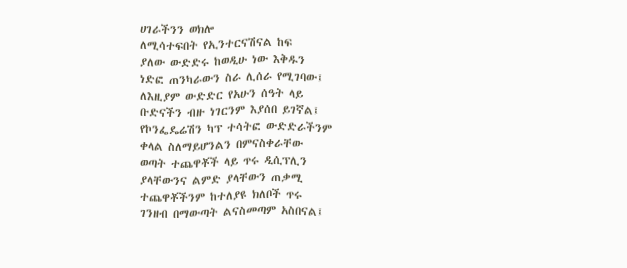ሀገራችንን ወክሎ
ለሚሳተፍበት የኢንተርናሽናል ከፍ
ያለው ውድድሩ ከወዲሁ ነው እቅዱን
ነድፎ ጠንካራውን ስራ ሊሰራ የሚገባው፤
ለእዚያም ውድድር የአሁን ሰዓት ላይ
ቡድናችን ብዙ ነገርንም እያሰበ ይገኛል፤
የኮንፌዴሬሽን ካፕ ተሳትፎ ውድድራችንም
ቀላል ስለማይሆንልን በምናስቀራቸው
ወጣት ተጨዋቾች ላይ ጥሩ ዲሲፕሊን
ያላቸውንና ልምድ ያላቸውን ጠቃሚ
ተጨዋቾችንም ከተለያዩ ክለቦች ጥሩ
ገንዘብ በማውጣት ልናስመጣም አስበናል፤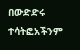በውድድሩ ተሳትፎአችንም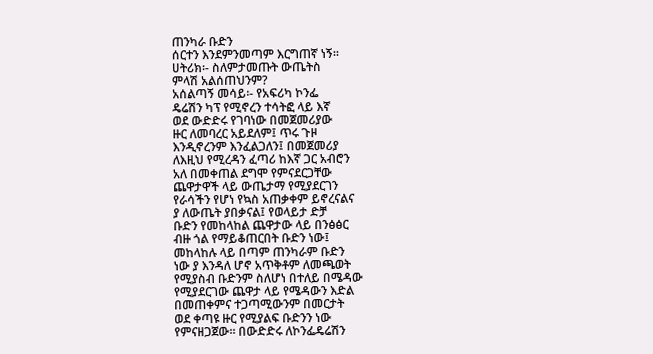ጠንካራ ቡድን
ሰርተን እንደምንመጣም እርግጠኛ ነኝ፡፡
ሀትሪክ፡- ስለምታመጡት ውጤትስ
ምላሽ አልሰጠህንም?
አሰልጣኝ መሳይ፡- የአፍሪካ ኮንፌ
ዴሬሽን ካፕ የሚኖረን ተሳትፎ ላይ እኛ
ወደ ውድድሩ የገባነው በመጀመሪያው
ዙር ለመባረር አይደለም፤ ጥሩ ጉዞ
እንዲኖረንም እንፈልጋለን፤ በመጀመሪያ
ለእዚህ የሚረዳን ፈጣሪ ከእኛ ጋር አብሮን
አለ በመቀጠል ደግሞ የምናደርጋቸው
ጨዋታዋች ላይ ውጤታማ የሚያደርገን
የራሳችን የሆነ የኳስ አጠቃቀም ይኖረናልና
ያ ለውጤት ያበቃናል፤ የወላይታ ድቻ
ቡድን የመከላከል ጨዋታው ላይ በንፅፅር
ብዙ ጎል የማይቆጠርበት ቡድን ነው፤
መከላከሉ ላይ በጣም ጠንካራም ቡድን
ነው ያ እንዳለ ሆኖ አጥቅቶም ለመጫወት
የሚያስብ ቡድንም ስለሆነ በተለይ በሜዳው
የሚያደርገው ጨዋታ ላይ የሜዳውን እድል
በመጠቀምና ተጋጣሚውንም በመርታት
ወደ ቀጣዩ ዙር የሚያልፍ ቡድንን ነው
የምናዘጋጀው፡፡ በውድድሩ ለኮንፌዴሬሽን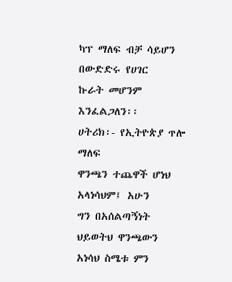ካፕ ማለፍ ብቻ ሳይሆን በውድድሩ የሀገር
ኩራት መሆንም እንፈልጋለን፡፡
ሀትሪክ፡- የኢትዮጵያ ጥሎ ማለፍ
ዋንጫን ተጨዋች ሆነህ አላነሳህም፤ አሁን
ግን በአሰልጣኝነት ህይወትህ ዋንጫውን
አነሳህ ስሜቱ ምን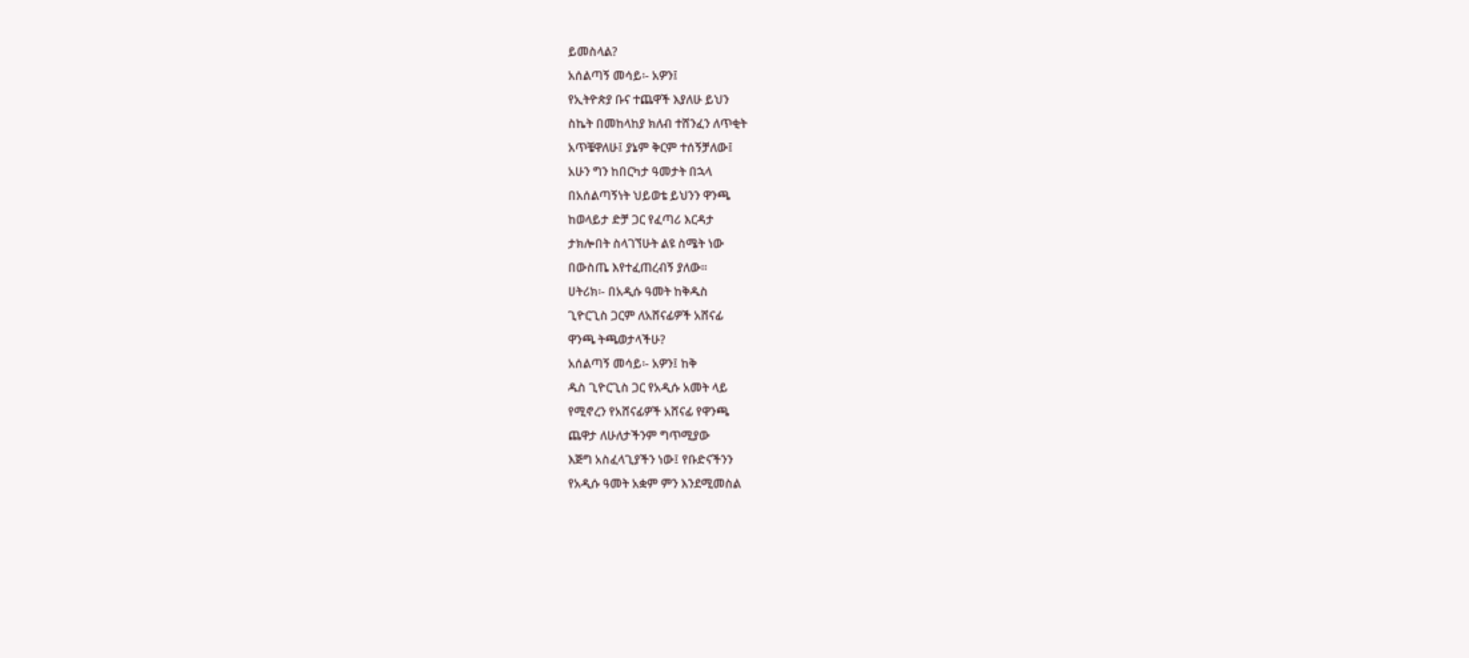ይመስላል?
አሰልጣኝ መሳይ፡- አዎን፤
የኢትዮጵያ ቡና ተጨዋች እያለሁ ይህን
ስኬት በመከላከያ ክለብ ተሸንፈን ለጥቂት
አጥቼዋለሁ፤ ያኔም ቅርም ተሰኝቻለው፤
አሁን ግን ከበርካታ ዓመታት በኋላ
በአሰልጣኝነት ህይወቴ ይህንን ዋንጫ
ከወላይታ ድቻ ጋር የፈጣሪ እርዳታ
ታክሎበት ስላገኘሁት ልዩ ስሜት ነው
በውስጤ እየተፈጠረብኝ ያለው፡፡
ሀትሪክ፡- በአዲሱ ዓመት ከቅዱስ
ጊዮርጊስ ጋርም ለአሸናፊዎች አሸናፊ
ዋንጫ ትጫወታላችሁ?
አሰልጣኝ መሳይ፡- አዎን፤ ከቅ
ዱስ ጊዮርጊስ ጋር የአዲሱ አመት ላይ
የሚኖረን የአሸናፊዎች አሸናፊ የዋንጫ
ጨዋታ ለሁለታችንም ግጥሚያው
እጅግ አስፈላጊያችን ነው፤ የቡድናችንን
የአዲሱ ዓመት አቋም ምን እንደሚመስል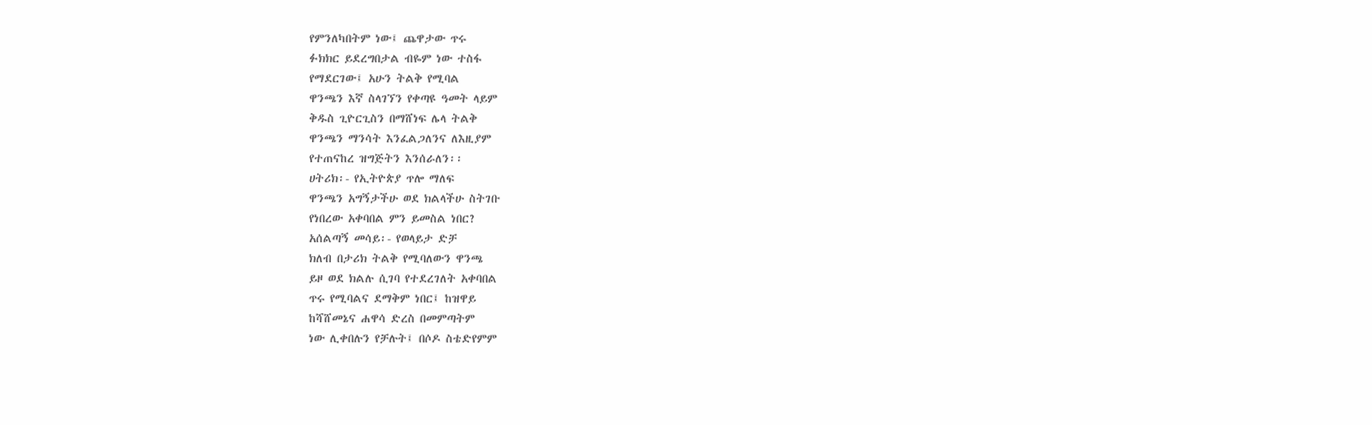የምንለካበትም ነው፤ ጨዋታው ጥሩ
ፉክክር ይደረግበታል ብዬም ነው ተስፋ
የማደርገው፤ አሁን ትልቅ የሚባል
ዋንጫን እኛ ስላገኘን የቀጣዩ ዓመት ላይም
ቅዱስ ጊዮርጊስን በማሸነፍ ሌላ ትልቅ
ዋንጫን ማንሳት እንፈልጋለንና ለእዚያም
የተጠናከረ ዝግጅትን እንሰራለን፡፡
ሀትሪክ፡- የኢትዮጵያ ጥሎ ማለፍ
ዋንጫን አግኝታችሁ ወደ ክልላችሁ ስትገቡ
የነበረው አቀባበል ምን ይመስል ነበር?
አሰልጣኝ መሳይ፡- የወላይታ ድቻ
ክለብ በታሪክ ትልቅ የሚባለውን ዋንጫ
ይዞ ወደ ክልሉ ሲገባ የተደረገለት አቀባበል
ጥሩ የሚባልና ደማቅም ነበር፤ ከዝዋይ
ከሻሸመኔና ሐዋሳ ድረስ በመምጣትም
ነው ሊቀበሉን የቻሉት፤ በሶዶ ስቴድየምም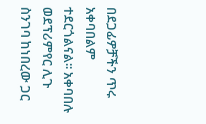በደጋፊዎቻችን ጥሩ አቀባበልም
ተደርጎልናል፡፡ አቀባበሉ ወደፕሪምየር ሊጉ
ስንገባ ከነበረው ጋር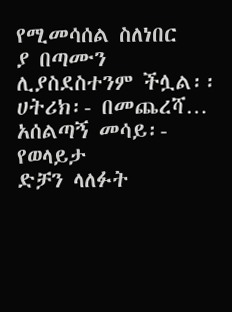የሚመሳሰል ስለነበር
ያ በጣሙን ሊያስደስተንም ችሏል፡፡
ሀትሪክ፡- በመጨረሻ…
አሰልጣኝ መሳይ፡- የወላይታ
ድቻን ላለፉት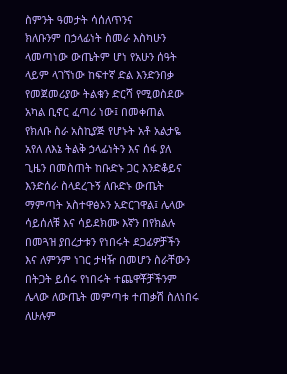ስምንት ዓመታት ሳሰለጥንና
ክለቡንም በኃላፊነት ስመራ እስካሁን
ላመጣነው ውጤትም ሆነ የአሁን ሰዓት
ላይም ላገኘነው ከፍተኛ ድል እንድንበቃ
የመጀመሪያው ትልቁን ድርሻ የሚወስደው
አካል ቢኖር ፈጣሪ ነው፤ በመቀጠል
የክለቡ ስራ አስኪያጅ የሆኑት አቶ አልታዬ
አየለ ለእኔ ትልቅ ኃላፊነትን እና ሰፋ ያለ
ጊዜን በመስጠት ከቡድኑ ጋር እንድቆይና
እንድሰራ ስላደረጉኝ ለቡድኑ ውጤት
ማምጣት አስተዋፅኦን አድርገዋል፤ ሌላው
ሳይሰለቹ እና ሳይደክሙ እኛን በየክልሉ
በመጓዝ ያበረታቱን የነበሩት ደጋፊዎቻችን
እና ለምንም ነገር ታዛዥ በመሆን ስራቸውን
በትጋት ይሰሩ የነበሩት ተጨዋቾቻችንም
ሌላው ለውጤት መምጣቱ ተጠቃሽ ስለነበሩ
ለሁሉም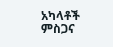አካላቶች ምስጋና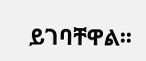ይገባቸዋል፡፡